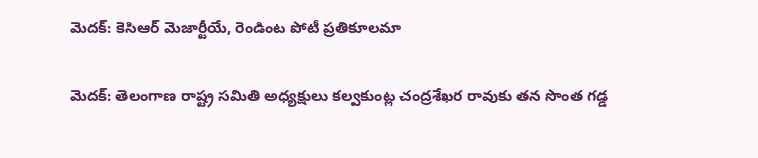మెదక్: కెసిఆర్ మెజార్టీయే, రెండింట పోటీ ప్రతికూలమా

మెదక్: తెలంగాణ రాష్ట్ర సమితి అధ్యక్షులు కల్వకుంట్ల చంద్రశేఖర రావుకు తన సొంత గడ్డ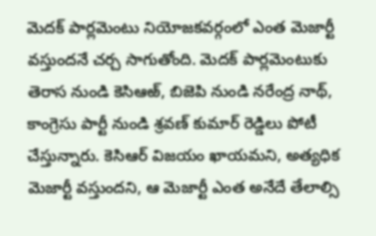మెదక్ పార్లమెంటు నియోజకవర్గంలో ఎంత మెజార్టీ వస్తుందనే చర్చ సాగుతోంది. మెదక్ పార్లమెంటుకు తెరాస నుండి కెసిఆఱ్, బిజెపి నుండి నరేంద్ర నాథ్, కాంగ్రెసు పార్టీ నుండి శ్రవణ్ కుమార్ రెడ్డిలు పోటీ చేస్తున్నారు. కెసిఆర్ విజయం ఖాయమని, అత్యధిక మెజార్టీ వస్తుందని, ఆ మెజార్టీ ఎంత అనేదే తేలాల్సి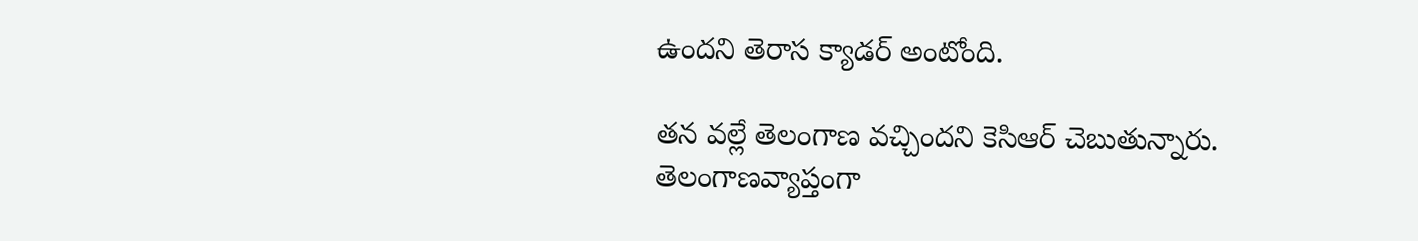ఉందని తెరాస క్యాడర్ అంటోంది.

తన వల్లే తెలంగాణ వచ్చిందని కెసిఆర్ చెబుతున్నారు. తెలంగాణవ్యాప్తంగా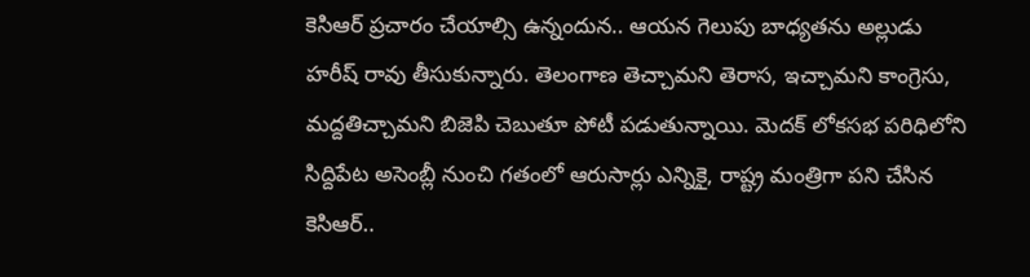కెసిఆర్ ప్రచారం చేయాల్సి ఉన్నందున.. ఆయన గెలుపు బాధ్యతను అల్లుడు హరీష్ రావు తీసుకున్నారు. తెలంగాణ తెచ్చామని తెరాస, ఇచ్చామని కాంగ్రెసు, మద్దతిచ్చామని బిజెపి చెబుతూ పోటీ పడుతున్నాయి. మెదక్ లోకసభ పరిధిలోని సిద్దిపేట అసెంబ్లీ నుంచి గతంలో ఆరుసార్లు ఎన్నికై, రాష్ట్ర మంత్రిగా పని చేసిన కెసిఆర్..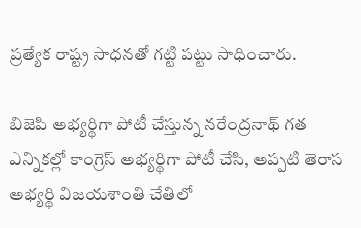ప్రత్యేక రాష్ట్ర సాధనతో గట్టి పట్టు సాధించారు.

బిజెపి అభ్యర్థిగా పోటీ చేస్తున్న నరేంద్రనాథ్ గత ఎన్నికల్లో కాంగ్రెస్ అభ్యర్థిగా పోటీ చేసి, అప్పటి తెరాస అభ్యర్థి విజయశాంతి చేతిలో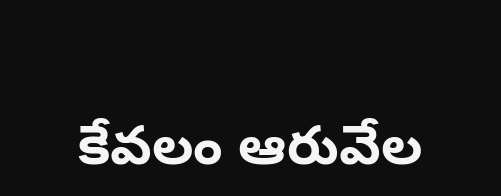కేవలం ఆరువేల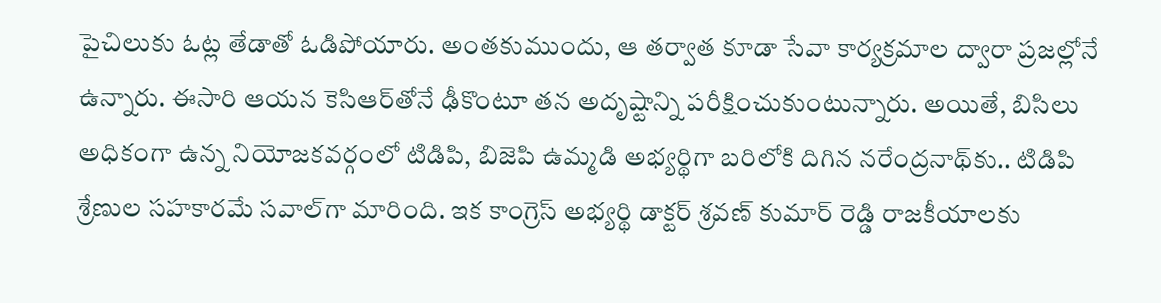పైచిలుకు ఓట్ల తేడాతో ఓడిపోయారు. అంతకుముందు, ఆ తర్వాత కూడా సేవా కార్యక్రమాల ద్వారా ప్రజల్లోనే ఉన్నారు. ఈసారి ఆయన కెసిఆర్‌తోనే ఢీకొంటూ తన అదృష్టాన్ని పరీక్షించుకుంటున్నారు. అయితే, బిసిలు అధికంగా ఉన్న నియోజకవర్గంలో టిడిపి, బిజెపి ఉమ్మడి అభ్యర్థిగా బరిలోకి దిగిన నరేంద్రనాథ్‌కు.. టిడిపి శ్రేణుల సహకారమే సవాల్‌గా మారింది. ఇక కాంగ్రెస్ అభ్యర్థి డాక్టర్ శ్రవణ్ కుమార్ రెడ్డి రాజకీయాలకు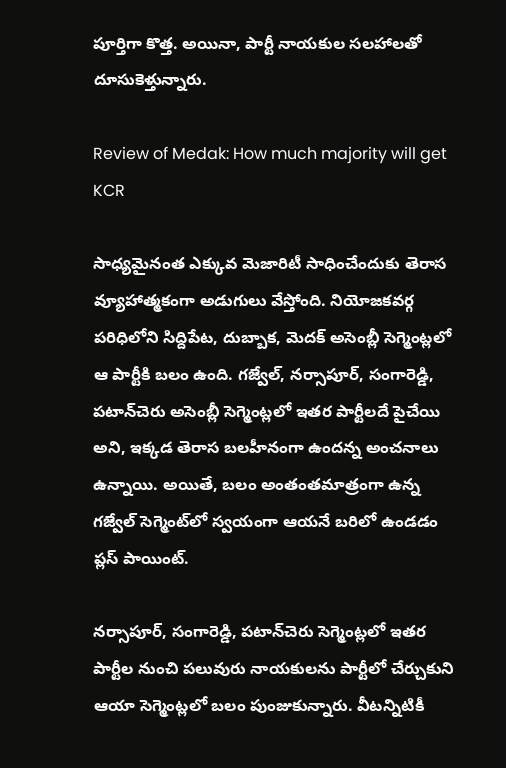పూర్తిగా కొత్త. అయినా, పార్టీ నాయకుల సలహాలతో దూసుకెళ్తున్నారు.

Review of Medak: How much majority will get KCR

సాధ్యమైనంత ఎక్కువ మెజారిటీ సాధించేందుకు తెరాస వ్యూహాత్మకంగా అడుగులు వేస్తోంది. నియోజకవర్గ పరిధిలోని సిద్దిపేట, దుబ్బాక, మెదక్ అసెంబ్లీ సెగ్మెంట్లలో ఆ పార్టీకి బలం ఉంది. గజ్వేల్, నర్సాపూర్, సంగారెడ్డి, పటాన్‌చెరు అసెంబ్లీ సెగ్మెంట్లలో ఇతర పార్టీలదే పైచేయి అని, ఇక్కడ తెరాస బలహీనంగా ఉందన్న అంచనాలు ఉన్నాయి. అయితే, బలం అంతంతమాత్రంగా ఉన్న గజ్వేల్ సెగ్మెంట్‌లో స్వయంగా ఆయనే బరిలో ఉండడం ప్లస్ పాయింట్.

నర్సాపూర్, సంగారెడ్డి, పటాన్‌చెరు సెగ్మెంట్లలో ఇతర పార్టీల నుంచి పలువురు నాయకులను పార్టీలో చేర్చుకుని ఆయా సెగ్మెంట్లలో బలం పుంజుకున్నారు. వీటన్నిటికీ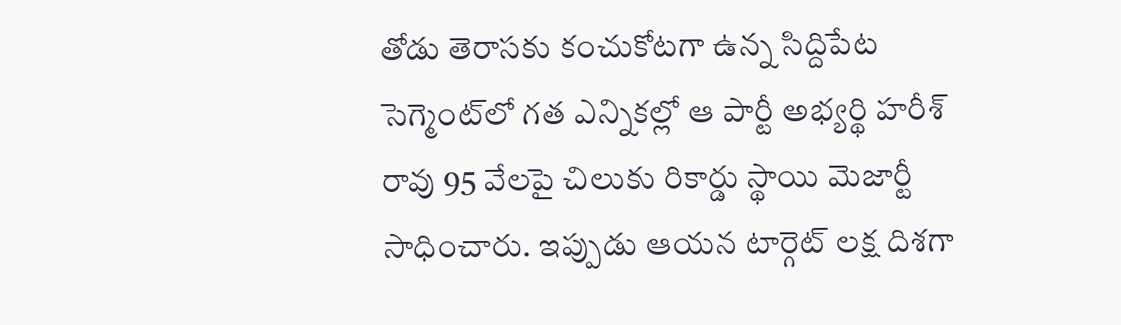తోడు తెరాసకు కంచుకోటగా ఉన్న సిద్దిపేట సెగ్మెంట్‌లో గత ఎన్నికల్లో ఆ పార్టీ అభ్యర్థి హరీశ్ రావు 95 వేలపై చిలుకు రికార్డు స్థాయి మెజార్టీ సాధించారు. ఇప్పుడు ఆయన టార్గెట్ లక్ష దిశగా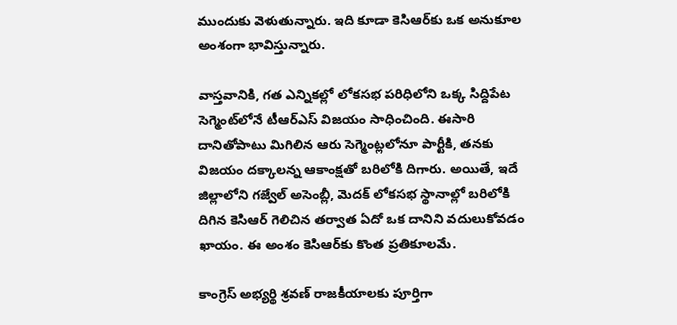ముందుకు వెళుతున్నారు. ఇది కూడా కెసిఆర్‌కు ఒక అనుకూల అంశంగా భావిస్తున్నారు.

వాస్తవానికి, గత ఎన్నికల్లో లోకసభ పరిధిలోని ఒక్క సిద్దిపేట సెగ్మెంట్‌లోనే టీఆర్ఎస్ విజయం సాధించింది. ఈసారి దానితోపాటు మిగిలిన ఆరు సెగ్మెంట్లలోనూ పార్టీకి, తనకు విజయం దక్కాలన్న ఆకాంక్షతో బరిలోకి దిగారు. అయితే, ఇదే జిల్లాలోని గజ్వేల్ అసెంబ్లీ, మెదక్ లోకసభ స్థానాల్లో బరిలోకి దిగిన కెసిఆర్ గెలిచిన తర్వాత ఏదో ఒక దానిని వదులుకోవడం ఖాయం. ఈ అంశం కెసిఆర్‌కు కొంత ప్రతికూలమే.

కాంగ్రెస్ అభ్యర్థి శ్రవణ్ రాజకీయాలకు పూర్తిగా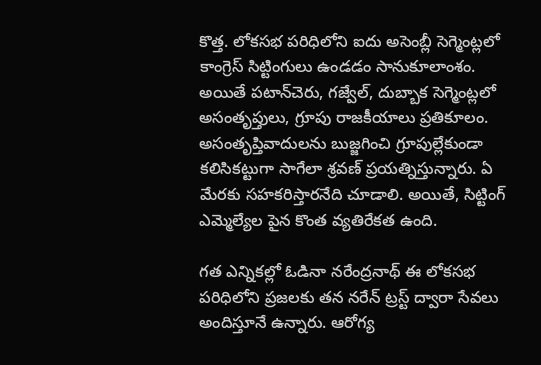కొత్త. లోకసభ పరిధిలోని ఐదు అసెంబ్లీ సెగ్మెంట్లలో కాంగ్రెస్ సిట్టింగులు ఉండడం సానుకూలాంశం. అయితే పటాన్‌చెరు, గజ్వేల్, దుబ్బాక సెగ్మెంట్లలో అసంతృప్తులు, గ్రూపు రాజకీయాలు ప్రతికూలం. అసంతృప్తివాదులను బుజ్జగించి గ్రూపుల్లేకుండా కలిసికట్టుగా సాగేలా శ్రవణ్ ప్రయత్నిస్తున్నారు. ఏ మేరకు సహకరిస్తారనేది చూడాలి. అయితే, సిట్టింగ్ ఎమ్మెల్యేల పైన కొంత వ్యతిరేకత ఉంది.

గత ఎన్నికల్లో ఓడినా నరేంద్రనాథ్ ఈ లోకసభ పరిధిలోని ప్రజలకు తన నరేన్ ట్రస్ట్ ద్వారా సేవలు అందిస్తూనే ఉన్నారు. ఆరోగ్య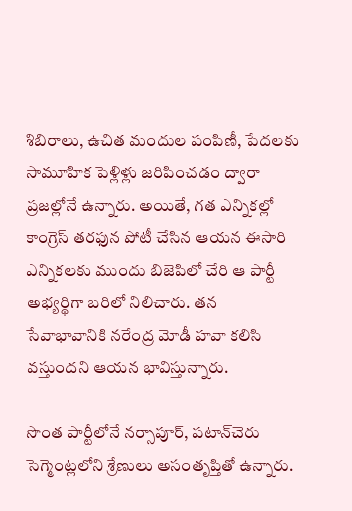శిబిరాలు, ఉచిత మందుల పంపిణీ, పేదలకు సామూహిక పెళ్లిళ్లు జరిపించడం ద్వారా ప్రజల్లోనే ఉన్నారు. అయితే, గత ఎన్నికల్లో కాంగ్రెస్ తరఫున పోటీ చేసిన ఆయన ఈసారి ఎన్నికలకు ముందు బిజెపిలో చేరి ఆ పార్టీ అభ్యర్థిగా బరిలో నిలిచారు. తన సేవాభావానికి నరేంద్ర మోడీ హవా కలిసి వస్తుందని ఆయన భావిస్తున్నారు.

సొంత పార్టీలోనే నర్సాపూర్, పటాన్‌చెరు సెగ్మెంట్లలోని శ్రేణులు అసంతృప్తితో ఉన్నారు.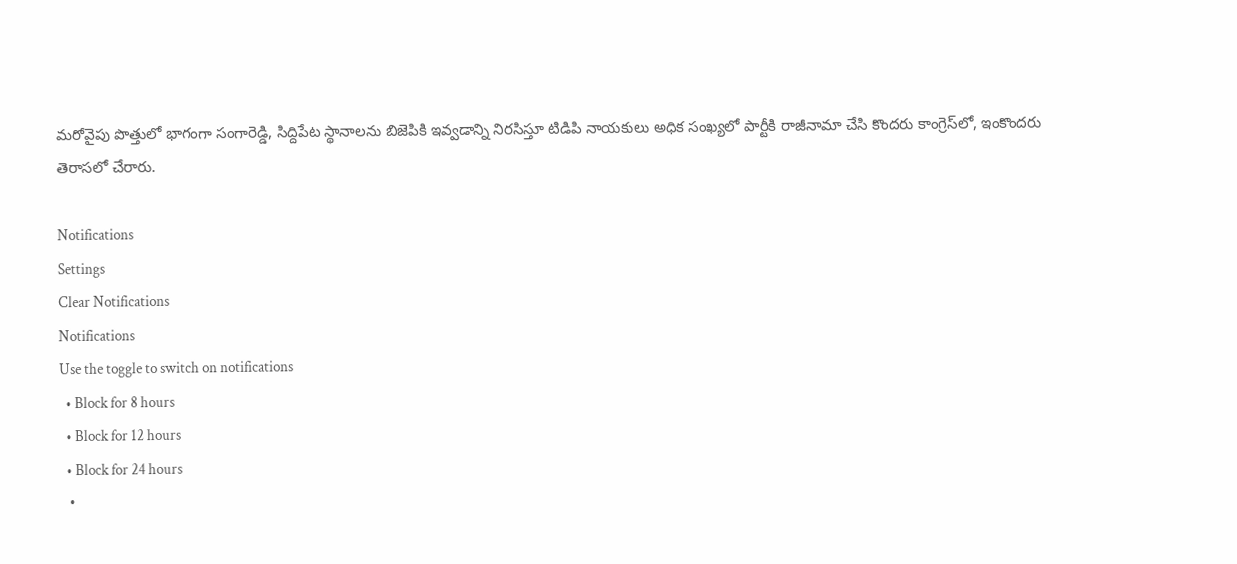మరోవైపు పొత్తులో భాగంగా సంగారెడ్డి, సిద్దిపేట స్థానాలను బిజెపికి ఇవ్వడాన్ని నిరసిస్తూ టిడిపి నాయకులు అధిక సంఖ్యలో పార్టీకి రాజీనామా చేసి కొందరు కాంగ్రెస్‌లో, ఇంకొందరు తెరాసలో చేరారు.

Notifications
Settings
Clear Notifications
Notifications
Use the toggle to switch on notifications
  • Block for 8 hours
  • Block for 12 hours
  • Block for 24 hours
  •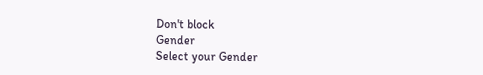Don't block
Gender
Select your Gender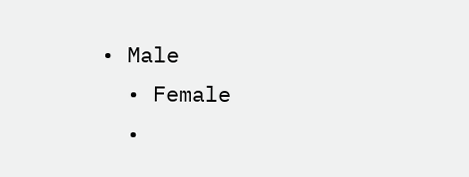• Male
  • Female
  •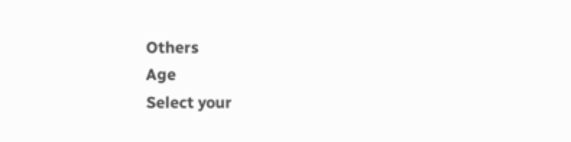Others
Age
Select your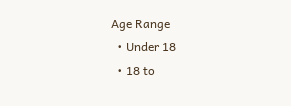Age Range
  • Under 18
  • 18 to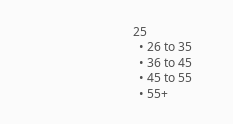25
  • 26 to 35
  • 36 to 45
  • 45 to 55
  • 55+